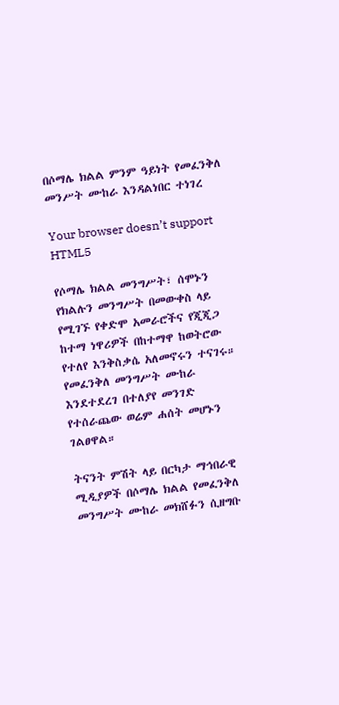በሶማሌ ክልል ምንም ዓይነት የመፈንቅለ መንሥት ሙከራ እንዳልነበር ተነገረ

Your browser doesn’t support HTML5

የሶማሌ ክልል መንግሥት፣ ሰሞኑን የክልሉን መንግሥት በመውቀስ ላይ የሚገኙ የቀድሞ አመራሮችና የጂጂጋ ከተማ ነዋሪዎች በከተማዋ ከወትሮው የተለየ እንቅስቃሴ አለመኖሩን ተናገሩ። የመፈንቅለ መንግሥት ሙከራ እንደተደረገ በተለያየ መንገድ የተሰራጨው ወሬም ሐሰት መሆኑን ገልፀዋል።

ትናንት ምሽት ላይ በርካታ ማኅበራዊ ሚዲያዎች በሶማሌ ክልል የመፈንቅለ መንግሥት ሙከራ መክሸፉን ሲዘግቡ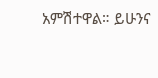አምሽተዋል። ይሁንና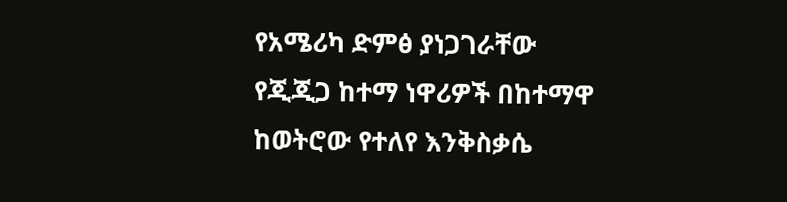የአሜሪካ ድምፅ ያነጋገራቸው የጂጂጋ ከተማ ነዋሪዎች በከተማዋ ከወትሮው የተለየ እንቅስቃሴ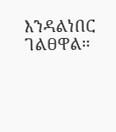እንዳልነበር ገልፀዋል።